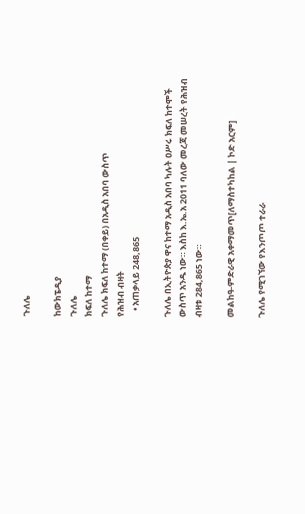ጉለሌ

ከውክፔዲያ
ጉለሌ
ክፍለ ከተማ
ጉለሌ ክፍለ ከተማ (በቀይ) በአዲስ አበባ ውስጥ
የሕዝብ ብዛት
   • አጠቃላይ 248,865

ጉለሌ በኢትዮጵያ ዋና ከተማ አዲስ አበባ ካሉት ዐሥሩ ክፍለ ከተሞች ውስጥ አንዱ ነው። እስከ እ.ኤ.አ 2011 ባለው መረጃ መሠረት የሕዝብ ብዛቱ 284,865 ነው።

መልከዓ-ምድራዊ አቀማመጥ[ለማስተካከል | ኮድ አርም]

ጉለሌ የሚገኘው የእንጦጦ ተራራ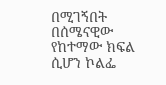በሚገኝበት በሰሜናዊው የከተማው ክፍል ሲሆን ኮልፌ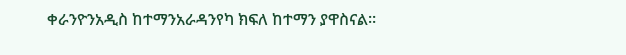ቀራንዮንአዲስ ከተማንአራዳንየካ ክፍለ ከተማን ያዋስናል።